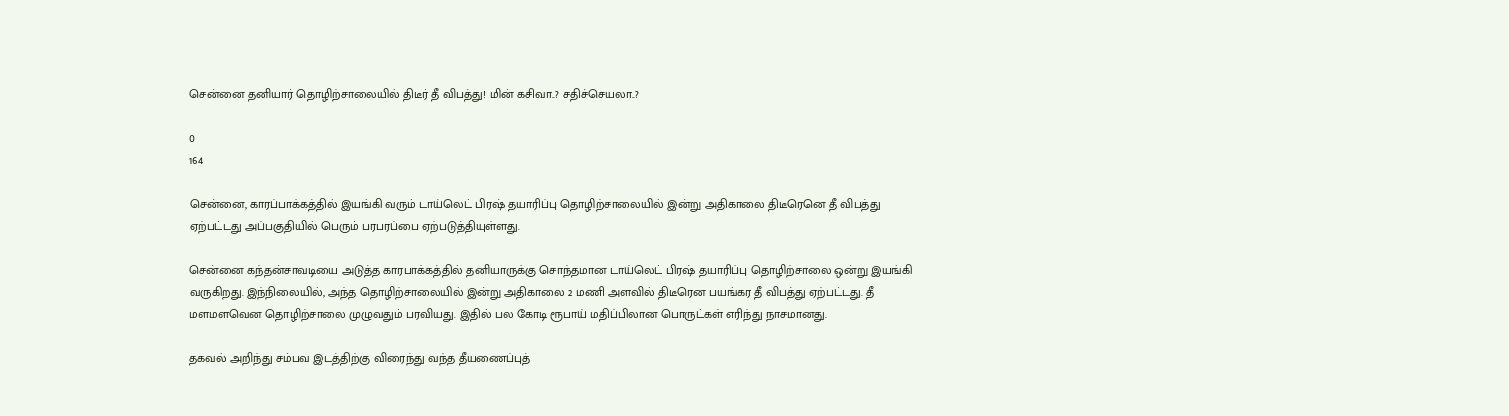சென்னை தனியார் தொழிற்சாலையில் திடீர் தீ விபத்து! மின் கசிவா..? சதிச்செயலா..?

0
164

சென்னை, காரப்பாக்கத்தில் இயங்கி வரும் டாய்லெட் பிரஷ் தயாரிப்பு தொழிற்சாலையில் இன்று அதிகாலை திடீரெனெ தீ விபத்து ஏற்பட்டது அப்பகுதியில் பெரும் பரபரப்பை ஏற்படுத்தியுள்ளது.

சென்னை கந்தன்சாவடியை அடுத்த காரபாக்கத்தில் தனியாருக்கு சொந்தமான டாய்லெட் பிரஷ் தயாரிப்பு தொழிற்சாலை ஒன்று இயங்கி வருகிறது. இந்நிலையில், அந்த தொழிற்சாலையில் இன்று அதிகாலை 2 மணி அளவில் திடீரென பயங்கர தீ விபத்து ஏற்பட்டது. தீ மளமளவென தொழிற்சாலை முழுவதும் பரவியது. இதில் பல கோடி ரூபாய் மதிப்பிலான பொருட்கள் எரிந்து நாசமானது.

தகவல் அறிந்து சம்பவ இடத்திற்கு விரைந்து வந்த தீயணைப்புத்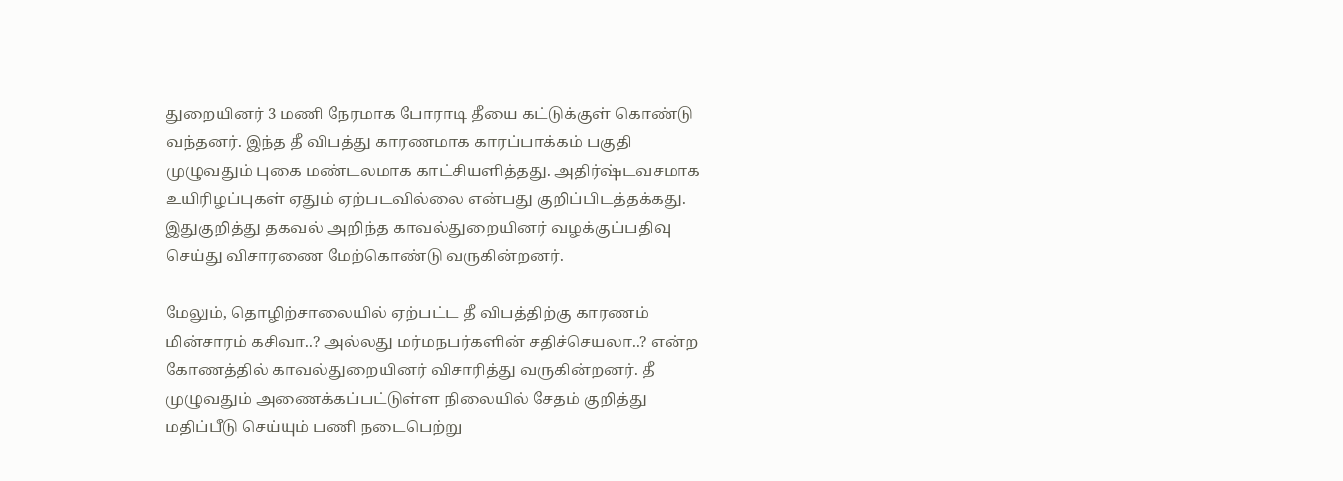துறையினர் 3 மணி நேரமாக போராடி தீயை கட்டுக்குள் கொண்டு வந்தனர். இந்த தீ விபத்து காரணமாக காரப்பாக்கம் பகுதி முழுவதும் புகை மண்டலமாக காட்சியளித்தது. அதிர்ஷ்டவசமாக உயிரிழப்புகள் ஏதும் ஏற்படவில்லை என்பது குறிப்பிடத்தக்கது. இதுகுறித்து தகவல் அறிந்த காவல்துறையினர் வழக்குப்பதிவு செய்து விசாரணை மேற்கொண்டு வருகின்றனர்.

மேலும், தொழிற்சாலையில் ஏற்பட்ட தீ விபத்திற்கு காரணம் மின்சாரம் கசிவா..? அல்லது மர்மநபர்களின் சதிச்செயலா..? என்ற கோணத்தில் காவல்துறையினர் விசாரித்து வருகின்றனர். தீ முழுவதும் அணைக்கப்பட்டுள்ள நிலையில் சேதம் குறித்து மதிப்பீடு செய்யும் பணி நடைபெற்று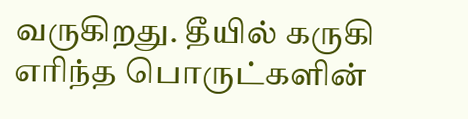வருகிறது. தீயில் கருகி எரிந்த பொருட்களின்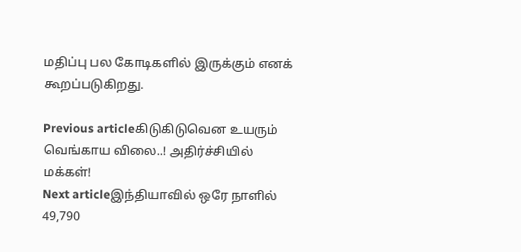மதிப்பு பல கோடிகளில் இருக்கும் எனக் கூறப்படுகிறது.

Previous articleகிடுகிடுவென உயரும் வெங்காய விலை..! அதிர்ச்சியில் மக்கள்!
Next articleஇந்தியாவில் ஒரே நாளில் 49,790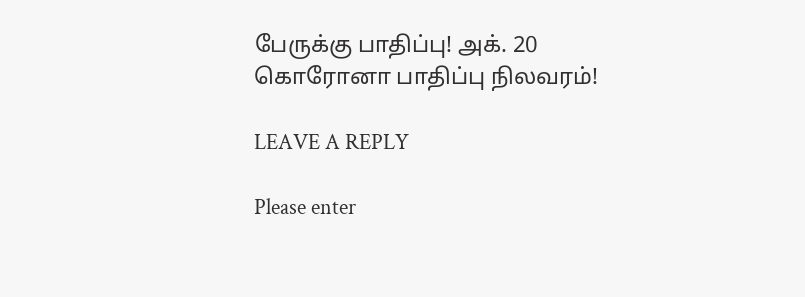பேருக்கு பாதிப்பு! அக். 20 கொரோனா பாதிப்பு நிலவரம்!

LEAVE A REPLY

Please enter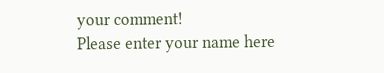your comment!
Please enter your name here